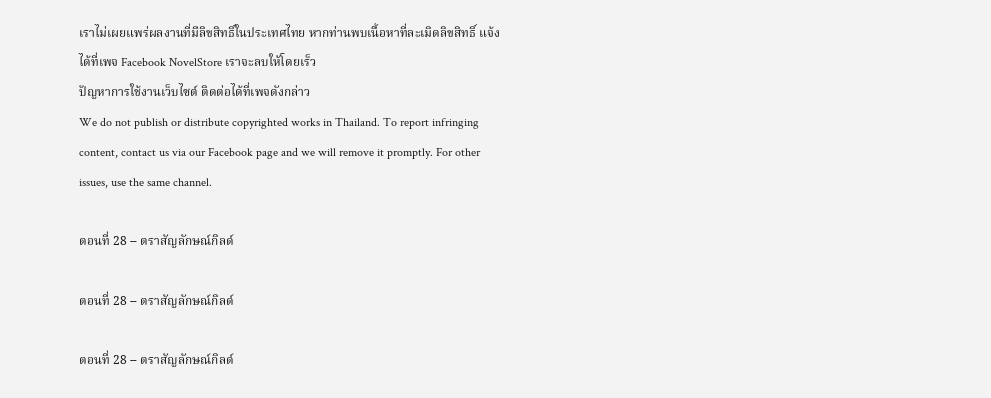เราไม่เผยแพร่ผลงานที่มีลิขสิทธิ์ในประเทศไทย หากท่านพบเนื้อหาที่ละเมิดลิขสิทธิ์ แจ้งได้ที่เพจ Facebook NovelStore เราจะลบให้โดยเร็ว
ปัญหาการใช้งานเว็บไซต์ ติดต่อได้ที่เพจดังกล่าว
We do not publish or distribute copyrighted works in Thailand. To report infringing content, contact us via our Facebook page and we will remove it promptly. For other issues, use the same channel.

ตอนที่ 28 -- ตราสัญลักษณ์กิลด์

ตอนที่ 28 -- ตราสัญลักษณ์กิลด์

ตอนที่ 28 -- ตราสัญลักษณ์กิลด์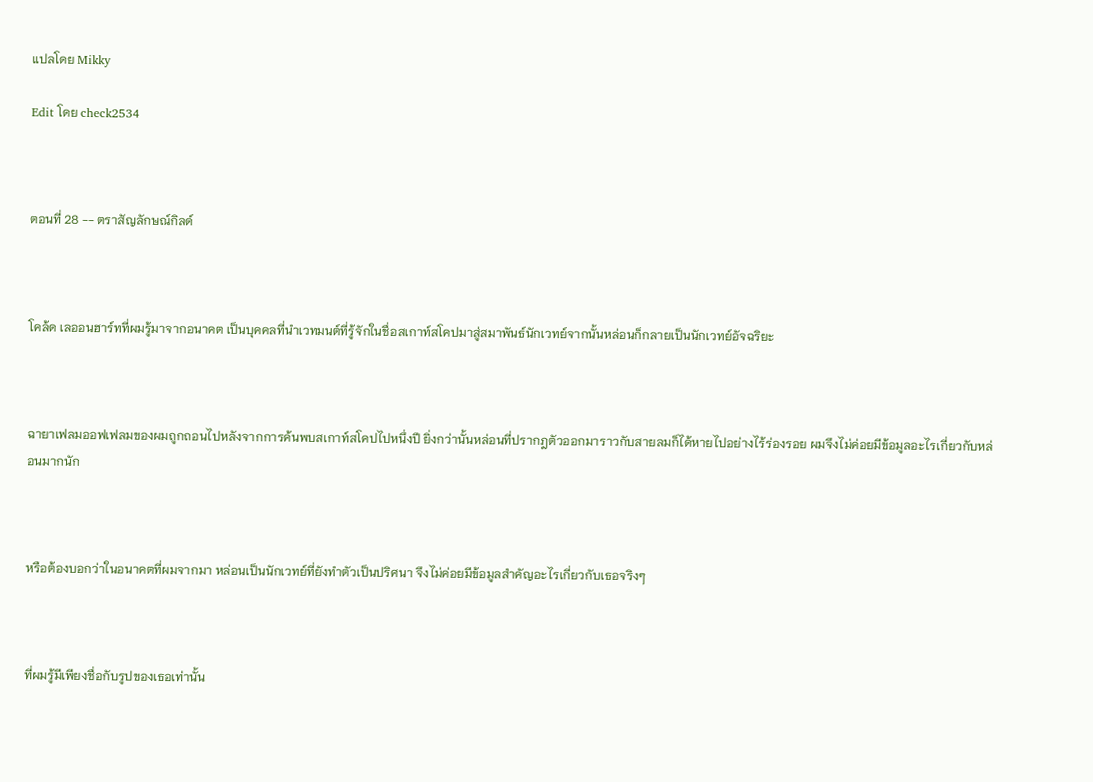แปลโดย Mikky

Edit โดย check2534



ตอนที่ 28 -- ตราสัญลักษณ์กิลด์



โคล้ด เลออนฮาร์ทที่ผมรู้มาจากอนาคต เป็นบุคคลที่นำเวทมนต์ที่รู้จักในชื่อสเกาท์สโคปมาสู่สมาพันธ์นักเวทย์จากนั้นหล่อนก็กลายเป็นนักเวทย์อัจฉริยะ



ฉายาเฟลมออฟเฟลมของผมถูกถอนไปหลังจากการค้นพบสเกาท์สโคปไปหนึ่งปี ยิ่งกว่านั้นหล่อนที่ปรากฎตัวออกมาราวกับสายลมก็ได้หายไปอย่างไร้ร่องรอย ผมจึงไม่ค่อยมีข้อมูลอะไรเกี่ยวกับหล่อนมากนัก



หรือต้องบอกว่าในอนาคตที่ผมจากมา หล่อนเป็นนักเวทย์ที่ยังทำตัวเป็นปริศนา จึงไม่ค่อยมีข้อมูลสำคัญอะไรเกี่ยวกับเธอจริงๆ



ที่ผมรู้มีเพียงชื่อกับรูปของเธอเท่านั้น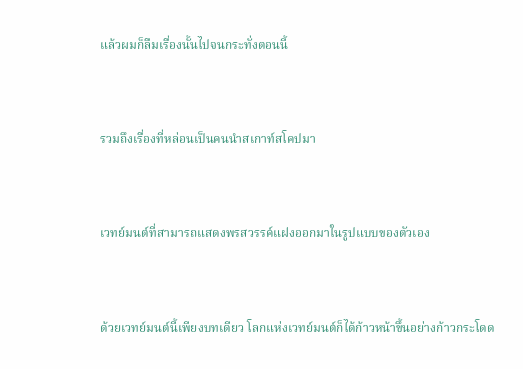แล้วผมก็ลืมเรื่องนั้นไปจนกระทั่งตอนนี้



รวมถึงเรื่องที่หล่อนเป็นคนนำสเกาท์สโคปมา



เวทย์มนต์ที่สามารถแสดงพรสวรรค์แฝงออกมาในรูปแบบของตัวเอง



ด้วยเวทย์มนต์นี้เพียงบทเดียว โลกแห่งเวทย์มนต์ก็ได้ก้าวหน้าขึ้นอย่างก้าวกระโดด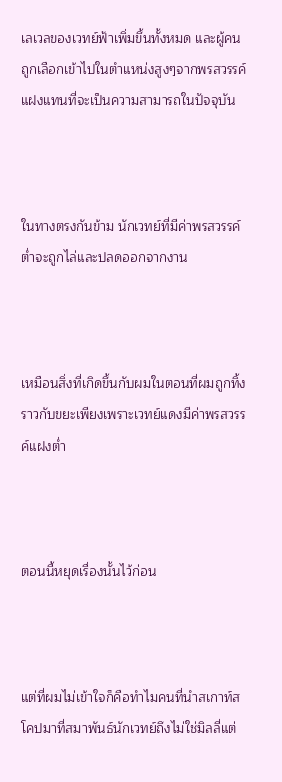เลเวลของเวทย์ฟ้าเพิ่มขึ้นทั้งหมด และผู้คนถูกเลือกเข้าไปในตำแหน่งสูงๆจากพรสวรรค์แฝงแทนที่จะเป็นความสามารถในปัจจุบัน



ในทางตรงกันข้าม นักเวทย์ที่มีค่าพรสวรรค์ต่ำจะถูกไล่และปลดออกจากงาน



เหมือนสิ่งที่เกิดขึ้นกับผมในตอนที่ผมถูกทิ้งราวกับขยะเพียงเพราะเวทย์แดงมีค่าพรสวรรค์แฝงต่ำ



ตอนนี้หยุดเรื่องนั้นไว้ก่อน



แต่ที่ผมไม่เข้าใจก็คือทำไมคนที่นำสเกาท์สโคปมาที่สมาพันธ์นักเวทย์ถึงไม่ใช่มิลลี่แต่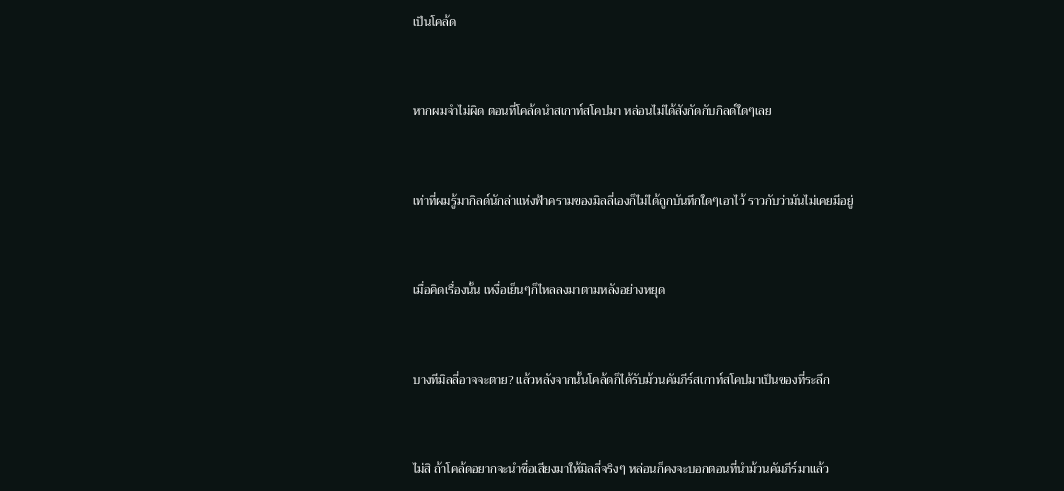เป็นโคล้ด



หากผมจำไม่ผิด ตอนที่โคล้ดนำสเกาท์สโคปมา หล่อนไม่ได้สังกัดกับกิลด์ใดๆเลย



เท่าที่ผมรู้มากิลด์นักล่าแห่งฟ้าครามของมิลลี่เองก็ไม่ได้ถูกบันทึกใดๆเอาไว้ ราวกับว่ามันไม่เคยมีอยู่



เมื่อคิดเรื่องนั้น เหงื่อเย็นๆก็ไหลลงมาตามหลังอย่างหยุด



บางทีมิลลี่อาจจะตาย? แล้วหลังจากนั้นโคล้ดก็ได้รับม้วนคัมภีร์สเกาท์สโคปมาเป็นของที่ระลึก



ไม่สิ ถ้าโคล้ดอยากจะนำชื่อเสียงมาให้มิลลี่จริงๆ หล่อนก็คงจะบอกตอนที่นำม้วนคัมภีร์มาแล้ว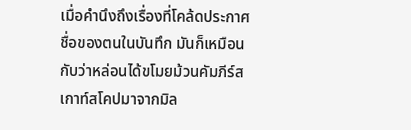เมื่อคำนึงถึงเรื่องที่โคล้ดประกาศชื่อของตนในบันทึก มันก็เหมือนกับว่าหล่อนได้ขโมยม้วนคัมภีร์สเกาท์สโคปมาจากมิล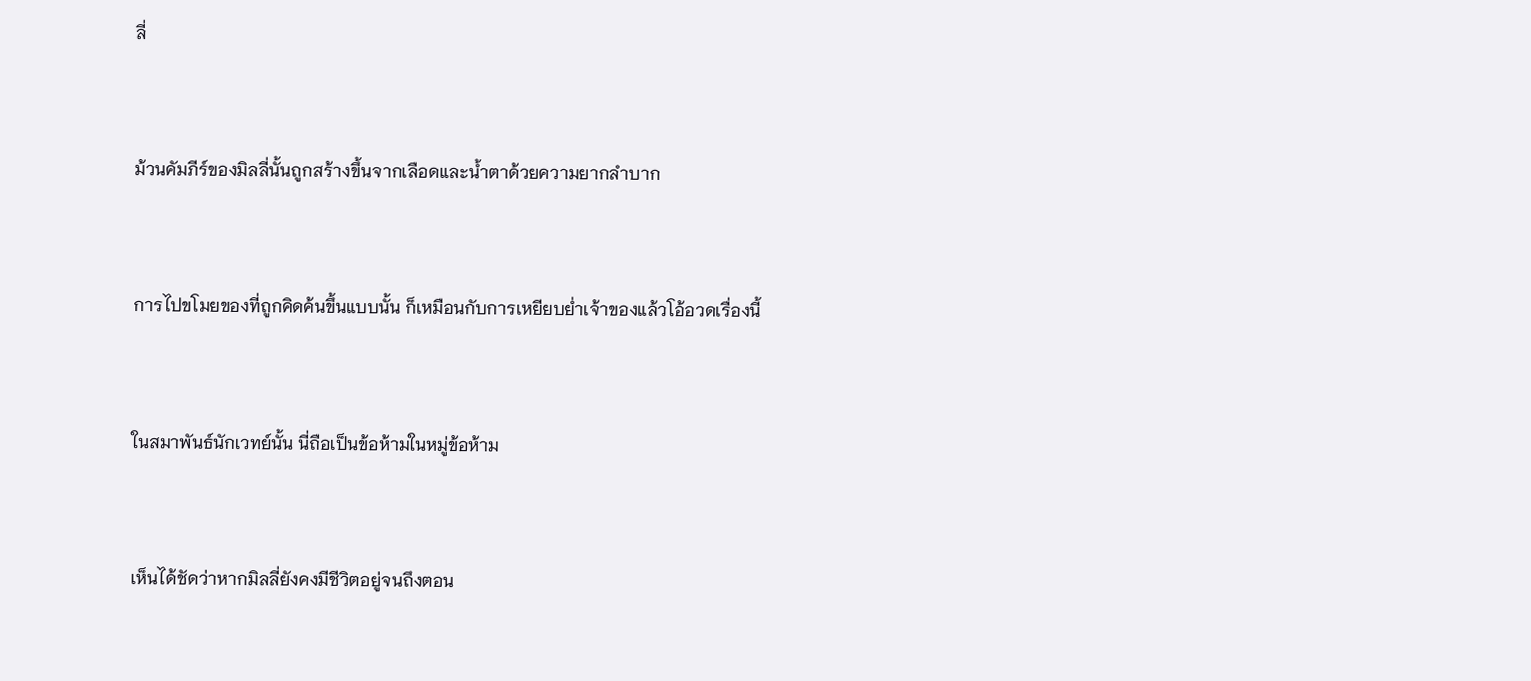ลี่



ม้วนคัมภีร์ของมิลลี่นั้นถูกสร้างขึ้นจากเลือดและน้ำตาด้วยความยากลำบาก



การไปขโมยของที่ถูกคิดค้นขึ้นแบบนั้น ก็เหมือนกับการเหยียบย่ำเจ้าของแล้วโอ้อวดเรื่องนี้



ในสมาพันธ์นักเวทย์นั้น นี่ถือเป็นข้อห้ามในหมู่ข้อห้าม



เห็นได้ชัดว่าหากมิลลี่ยังคงมีชีวิตอยู่จนถึงตอน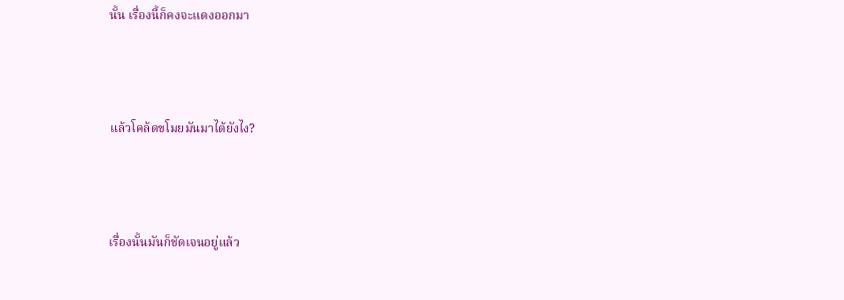นั้น เรื่องนี้ก็คงจะแดงออกมา



แล้วโคล้ดขโมยมันมาได้ยังไง?



เรื่องนั้นมันก็ชัดเจนอยู่แล้ว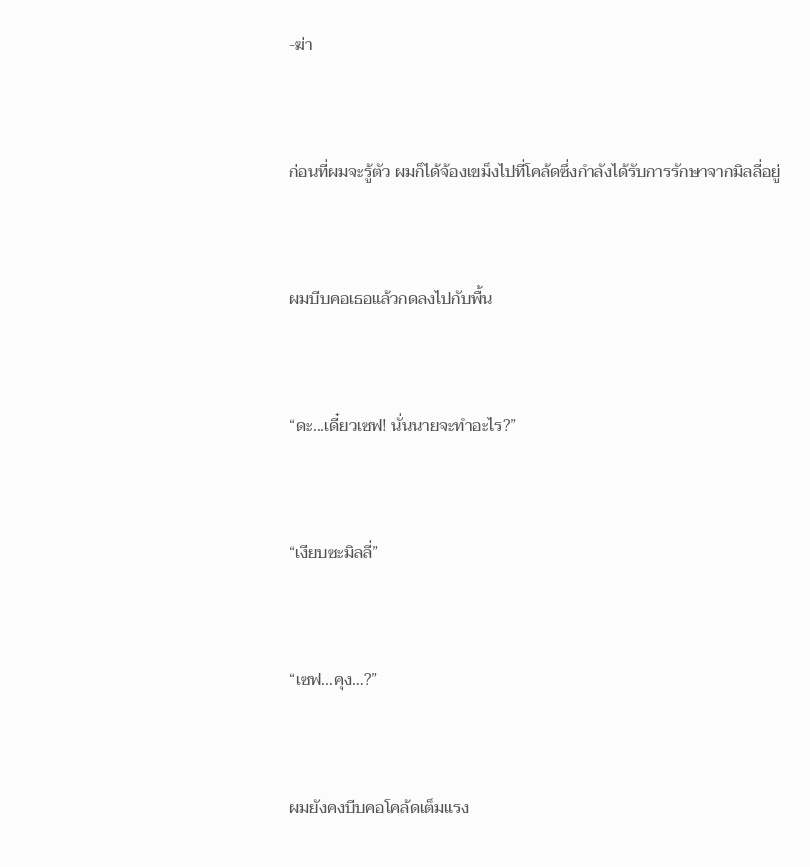-ฆ่า



ก่อนที่ผมจะรู้ตัว ผมก็ได้จ้องเขม็งไปที่โคล้ดซึ่งกำลังได้รับการรักษาจากมิลลี่อยู่



ผมบีบคอเธอแล้วกดลงไปกับพื้น



“ดะ...เดี๋ยวเซฟ! นั่นนายจะทำอะไร?”



“เงียบซะมิลลี่”



“เซฟ...คุง…?”



ผมยังคงบีบคอโคล้ดเต็มแรง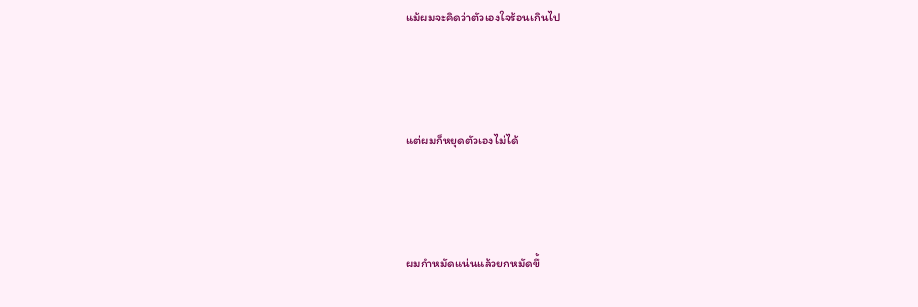แม้ผมจะคิดว่าตัวเองใจร้อนเกินไป



แต่ผมก็หยุดตัวเองไม่ได้



ผมกำหมัดแน่นแล้วยกหมัดขึ้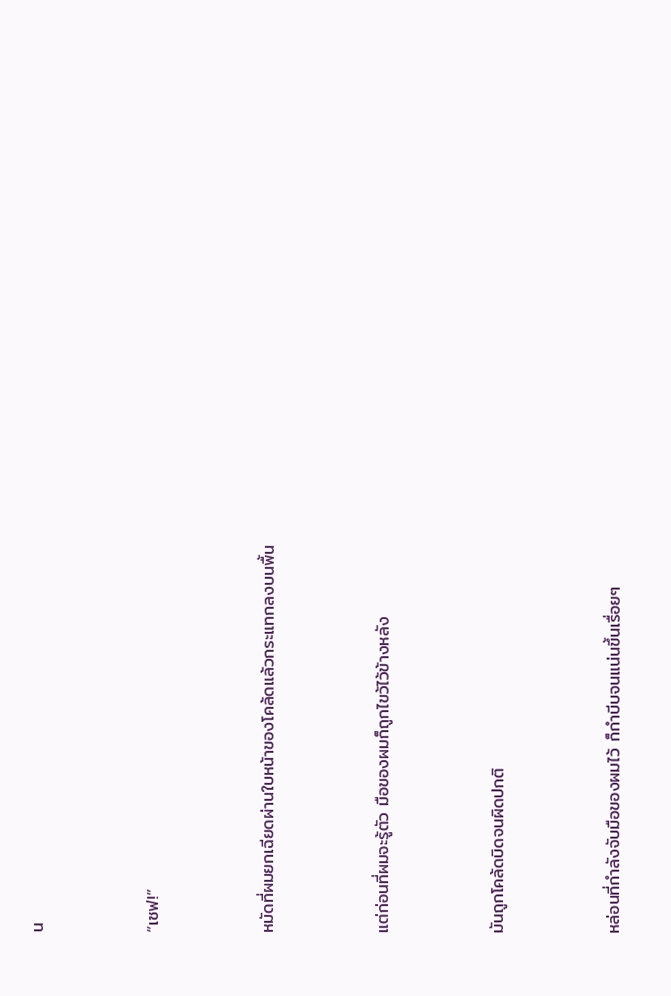น



“เซฟ!”



หมัดที่ผมยกเฉียดผ่านใบหน้าของโคล้ดแล้วกระแทกลงบนพื้น



แต่ก่อนที่ผมจะรู้ตัว มือของผมก็ถูกไขว้ไว้ข้างหลัง



มันถูกโคล้ดบิดจนผิดปกติ



หล่อนที่กำลังจับมือของผมไว้ ก็กำบีบจนแน่นขึ้นเรื่อยๆ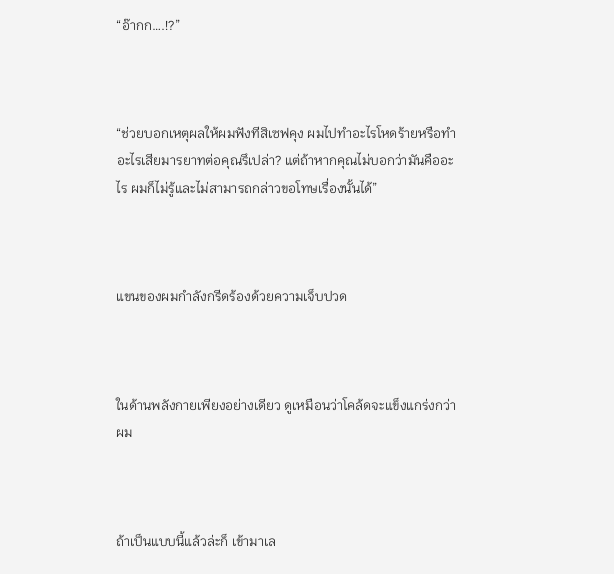“อ๊ากก….!?”



“ช่วยบอกเหตุผลให้ผมฟังทีสิเซฟคุง ผมไปทำอะไรโหดร้ายหรือทำอะไรเสียมารยาทต่อคุณรึเปล่า? แต่ถ้าหากคุณไม่บอกว่ามันคืออะไร ผมก็ไม่รู้และไม่สามารถกล่าวขอโทษเรื่องนั้นได้”



แขนของผมกำลังกรีดร้องด้วยความเจ็บปวด



ในด้านพลังกายเพียงอย่างเดียว ดูเหมือนว่าโคล้ดจะแข็งแกร่งกว่าผม



ถ้าเป็นแบบนี้แล้วล่ะก็ เข้ามาเล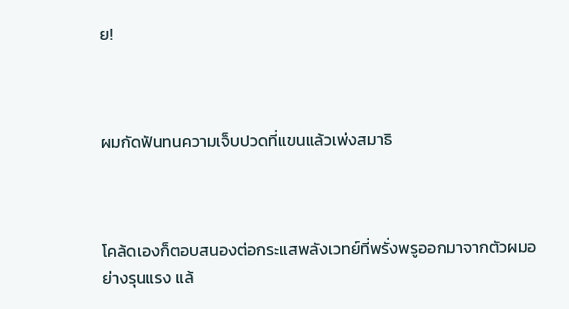ย!



ผมกัดฟันทนความเจ็บปวดที่แขนแล้วเพ่งสมาธิ



โคล้ดเองก็ตอบสนองต่อกระแสพลังเวทย์ที่พรั่งพรูออกมาจากตัวผมอย่างรุนแรง แล้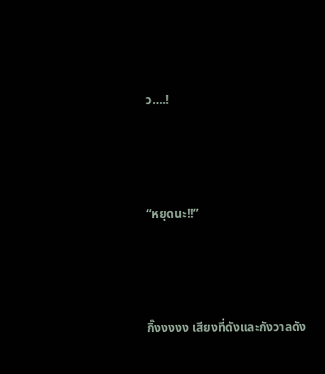ว….!



“หยุดนะ!!”



กิ๊งงงงง เสียงที่ดังและกังวาลดัง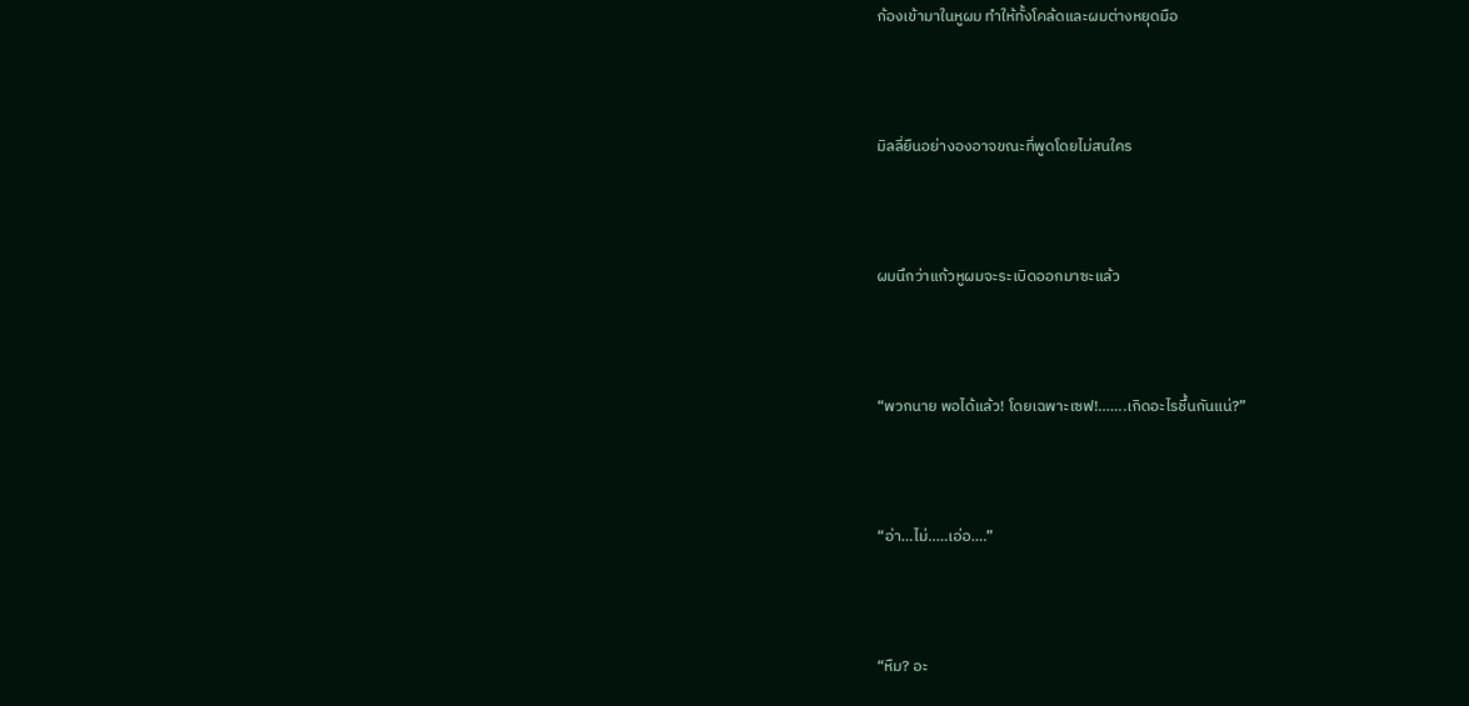ก้องเข้ามาในหูผม ทำให้ทั้งโคล้ดและผมต่างหยุดมือ



มิลลี่ยืนอย่างองอาจขณะที่พูดโดยไม่สนใคร



ผมนึกว่าแก้วหูผมจะระเบิดออกมาซะแล้ว



“พวกนาย พอได้แล้ว! โดยเฉพาะเซฟ!.......เกิดอะไรชึ้นกันแน่?”



“อ่า...ไม่…..เอ่อ….”



“หืม? อะ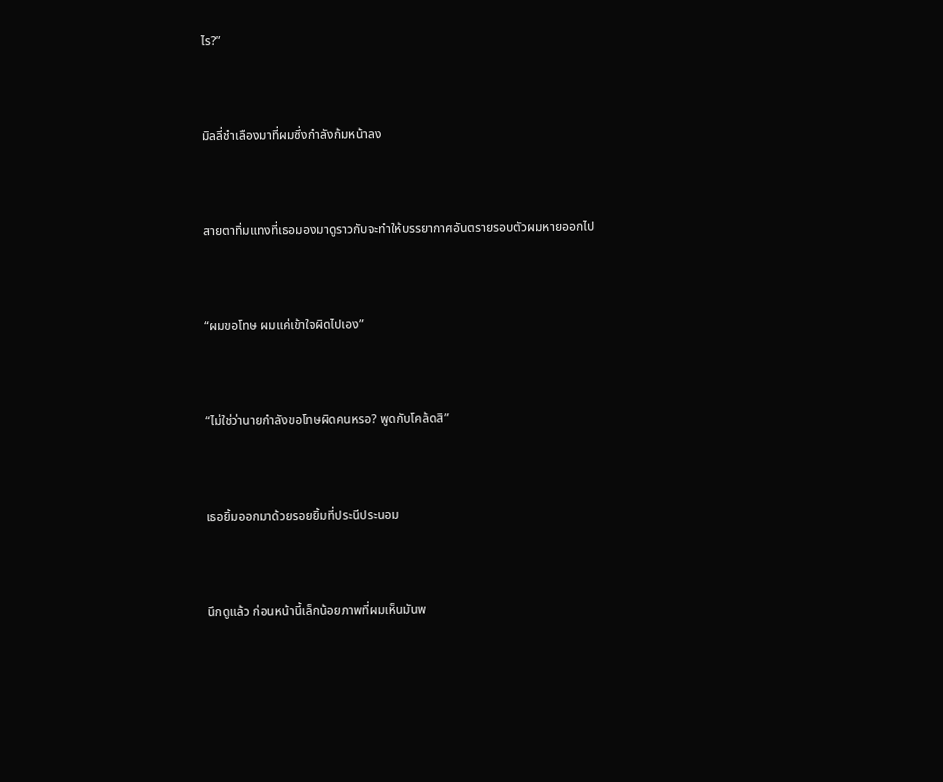ไร?”



มิลลี่ชำเลืองมาที่ผมซึ่งกำลังก้มหน้าลง



สายตาทิ่มแทงที่เธอมองมาดูราวกับจะทำให้บรรยากาศอันตรายรอบตัวผมหายออกไป



“ผมขอโทษ ผมแค่เข้าใจผิดไปเอง”



“ไม่ใช่ว่านายกำลังขอโทษผิดคนหรอ? พูดกับโคล้ดสิ”



เธอยิ้มออกมาด้วยรอยยิ้มที่ประนีประนอม



นึกดูแล้ว ก่อนหน้านี้เล็กน้อยภาพที่ผมเห็นมันพ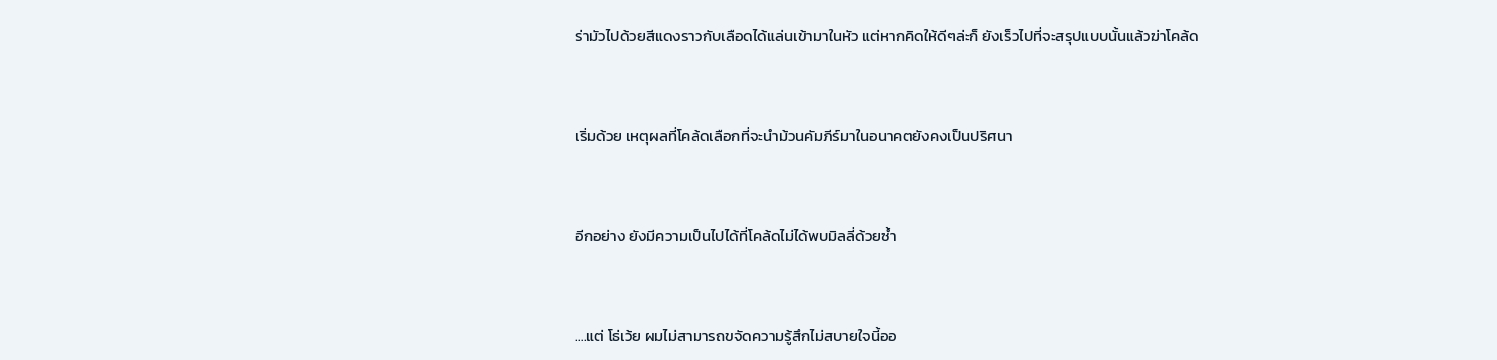ร่ามัวไปด้วยสีแดงราวกับเลือดได้แล่นเข้ามาในหัว แต่หากคิดให้ดีๆล่ะก็ ยังเร็วไปที่จะสรุปแบบนั้นแล้วฆ่าโคล้ด



เริ่มด้วย เหตุผลที่โคล้ดเลือกที่จะนำม้วนคัมภีร์มาในอนาคตยังคงเป็นปริศนา



อีกอย่าง ยังมีความเป็นไปได้ที่โคล้ดไม่ได้พบมิลลี่ด้วยซ้ำ



….แต่ โธ่เว้ย ผมไม่สามารถขจัดความรู้สึกไม่สบายใจนี้ออ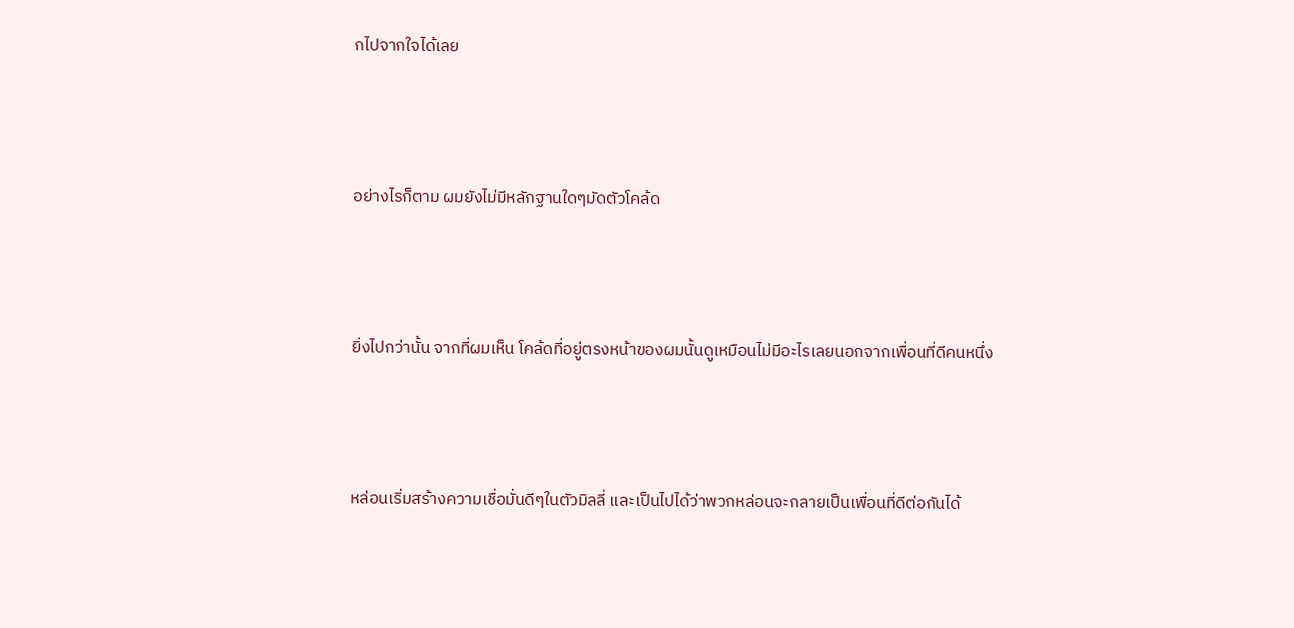กไปจากใจได้เลย



อย่างไรก็ตาม ผมยังไม่มีหลักฐานใดๆมัดตัวโคล้ด



ยิ่งไปกว่านั้น จากที่ผมเห็น โคล้ดที่อยู่ตรงหน้าของผมนั้นดูเหมือนไม่มีอะไรเลยนอกจากเพื่อนที่ดีคนหนึ่ง



หล่อนเริ่มสร้างความเชื่อมั่นดีๆในตัวมิลลี่ และเป็นไปได้ว่าพวกหล่อนจะกลายเป็นเพื่อนที่ดีต่อกันได้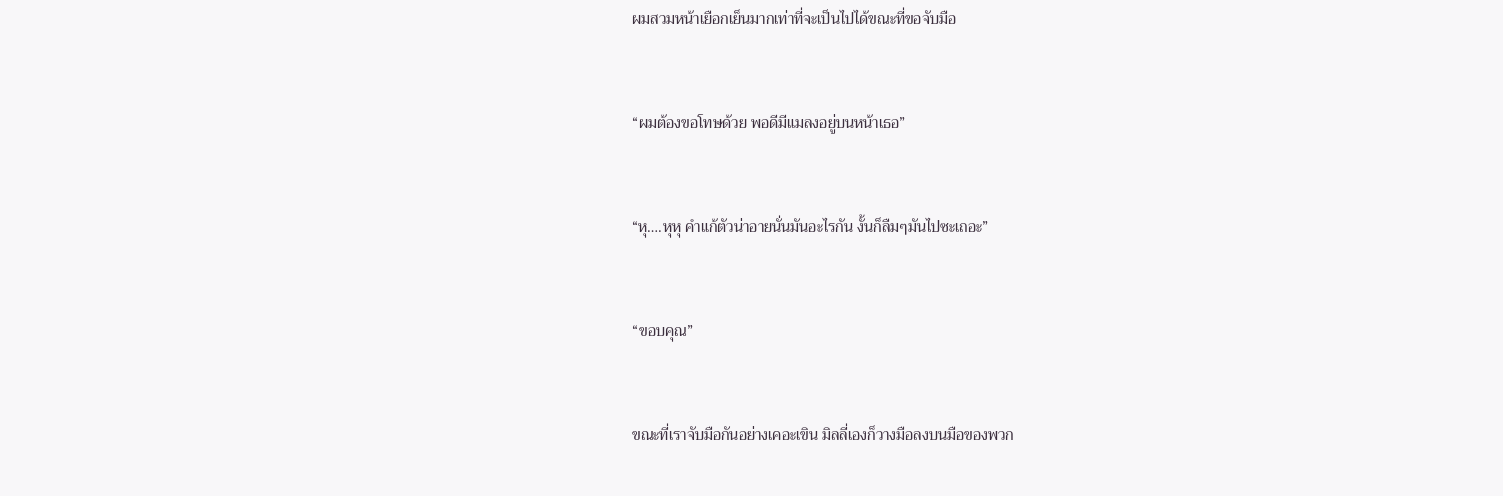ผมสวมหน้าเยือกเย็นมากเท่าที่จะเป็นไปได้ขณะที่ขอจับมือ



“ผมต้องขอโทษด้วย พอดีมีแมลงอยู่บนหน้าเธอ”



“หุ….หุหุ คำแก้ตัวน่าอายนั่นมันอะไรกัน งั้นก็ลืมๆมันไปซะเถอะ”



“ขอบคุณ”



ขณะที่เราจับมือกันอย่างเคอะเขิน มิลลี่เองก็วางมือลงบนมือของพวก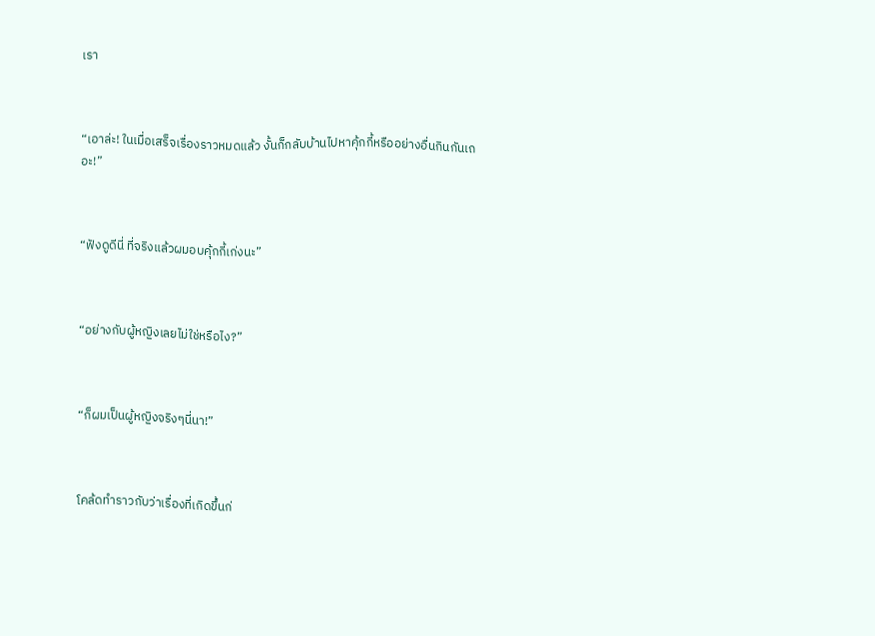เรา



“เอาล่ะ! ในเมื่อเสร็จเรื่องราวหมดแล้ว งั้นก็กลับบ้านไปหาคุ้กกี้หรืออย่างอื่นกินกันเถอะ!”



“ฟังดูดีนี่ ที่จริงแล้วผมอบคุ้กกี้เก่งนะ”



“อย่างกับผู้หญิงเลยไม่ใช่หรือไง?”



“ก็ผมเป็นผู้หญิงจริงๆนี่นา!”



โคล้ดทำราวกับว่าเรื่องที่เกิดขึ้นก่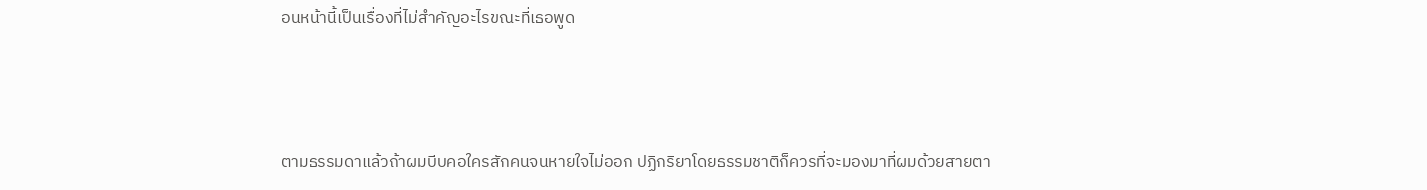อนหน้านี้เป็นเรื่องที่ไม่สำคัญอะไรขณะที่เธอพูด



ตามธรรมดาแล้วถ้าผมบีบคอใครสักคนจนหายใจไม่ออก ปฏิกริยาโดยธรรมชาติก็ควรที่จะมองมาที่ผมด้วยสายตา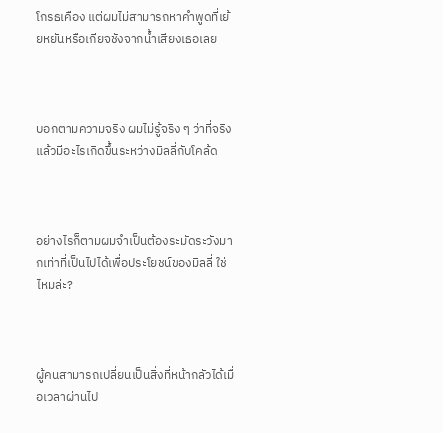โกรธเคือง แต่ผมไม่สามารถหาคำพูดที่เย้ยหยันหรือเกียจชังจากน้ำเสียงเธอเลย



บอกตามความจริง ผมไม่รู้จริง ๆ ว่าที่จริงแล้วมีอะไรเกิดขึ้นระหว่างมิลลี่กับโคล้ด



อย่างไรก็ตามผมจำเป็นต้องระมัดระวังมากเท่าที่เป็นไปได้เพื่อประโยชน์ของมิลลี่ ใช่ไหมล่ะ?



ผู้คนสามารถเปลี่ยนเป็นสิ่งที่หน้ากลัวได้เมื่อเวลาผ่านไป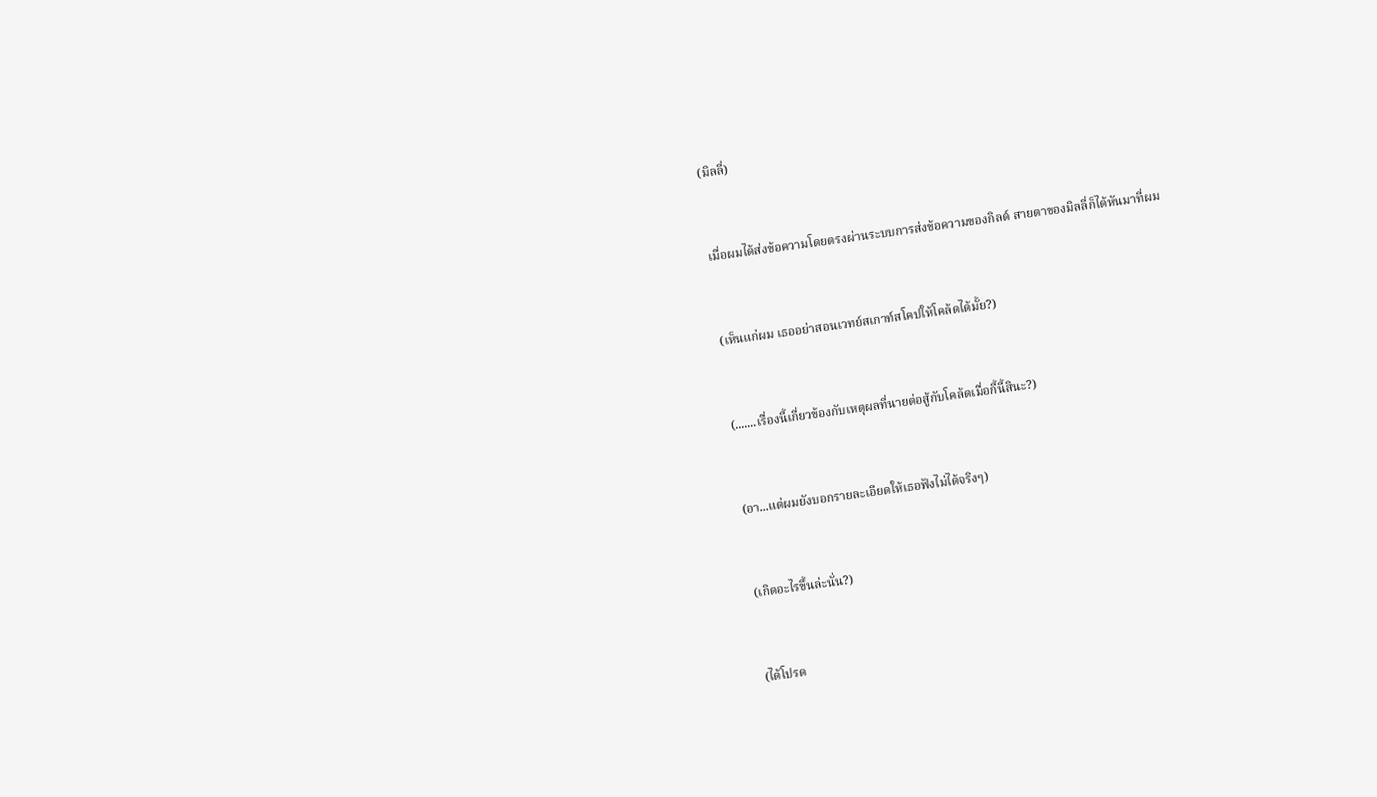(มิลลี่)



เมื่อผมได้ส่งข้อความโดยตรงผ่านระบบการส่งข้อความของกิลด์ สายตาของมิลลี่ก็ได้หันมาที่ผม



(เห็นแก่ผม เธออย่าสอนเวทย์สเกาท์สโคปให้โคล้ดได้มั้ย?)



(.......เรื่องนี้เกี่ยวข้องกับเหตุผลที่นายต่อสู้กับโคล้ดเมื่อกี้นี้สินะ?)



(อา...แต่ผมยังบอกรายละเอียดให้เธอฟังไม่ได้จริงๆ)



(เกิดอะไรขึ้นล่ะนั่น?)



(ได้โปรด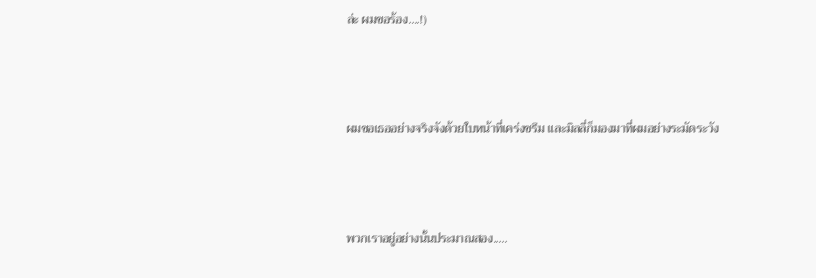ล่ะ ผมขอร้อง….!)



ผมขอเธออย่างจริงจังด้วยใบหน้าที่เคร่งขรึม และมิลลี่ก็มองมาที่ผมอย่างระมัดระวัง



พวกเราอยู่อย่างนั้นประมาณสอง.....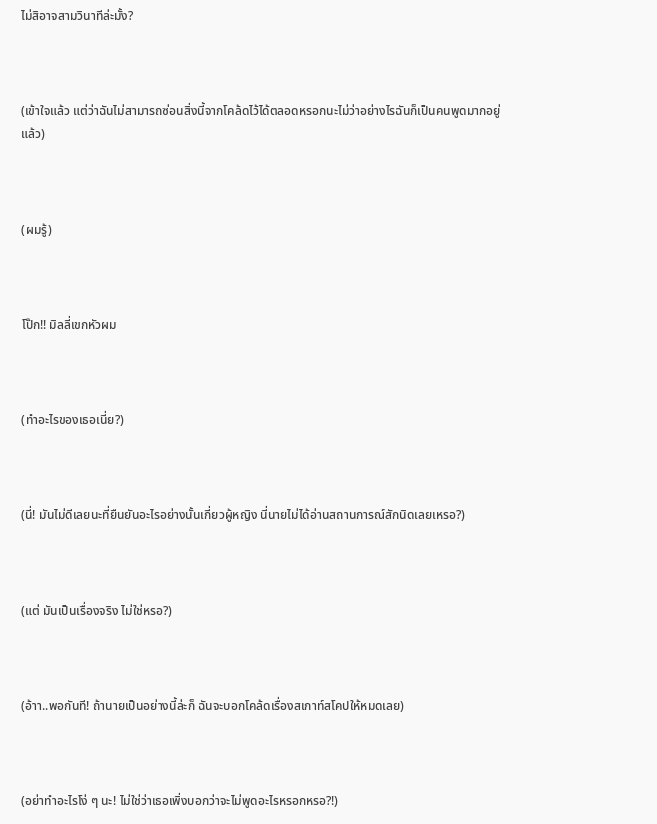ไม่สิอาจสามวินาทีล่ะมั้ง?



(เข้าใจแล้ว แต่ว่าฉันไม่สามารถซ่อนสิ่งนี้จากโคล้ดไว้ได้ตลอดหรอกนะไม่ว่าอย่างไรฉันก็เป็นคนพูดมากอยู่แล้ว)



(ผมรู้)



โป๊ก!! มิลลี่เขกหัวผม



(ทำอะไรของเธอเนี่ย?)



(นี่! มันไม่ดีเลยนะที่ยืนยันอะไรอย่างนั้นเกี่ยวผู้หญิง นี่นายไม่ได้อ่านสถานการณ์สักนิดเลยเหรอ?)



(แต่ มันเป็นเรื่องจริง ไม่ใช่หรอ?)



(อ้าา..พอกันที! ถ้านายเป็นอย่างนี้ล่ะก็ ฉันจะบอกโคล้ดเรื่องสเกาท์สโคปให้หมดเลย)



(อย่าทำอะไรโง่ ๆ นะ! ไม่ใช่ว่าเธอเพิ่งบอกว่าจะไม่พูดอะไรหรอกหรอ?!)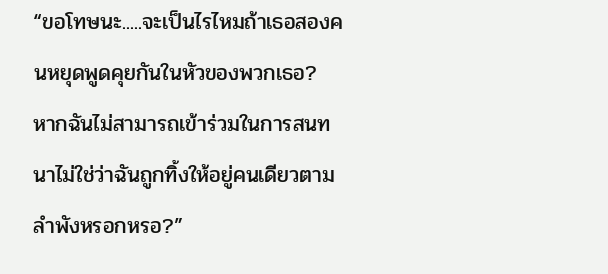“ขอโทษนะ.....จะเป็นไรไหมถ้าเธอสองคนหยุดพูดคุยกันในหัวของพวกเธอ? หากฉันไม่สามารถเข้าร่วมในการสนทนาไม่ใช่ว่าฉันถูกทิ้งให้อยู่คนเดียวตามลำพังหรอกหรอ?”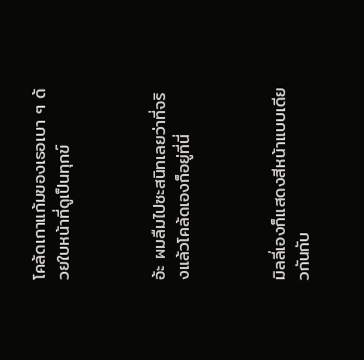โคล้ดเกาแก้มของเธอเบา ๆ ด้วยใบหน้าที่ดูเป็นทุกข์



อ้ะ ผมลืมไปซะสนิทเลยว่าที่จริงแล้วโคล้ดเองก็อยู่ที่นี่



มิลลี่เองก็แสดงสีหน้าแบบเดียวกันกับ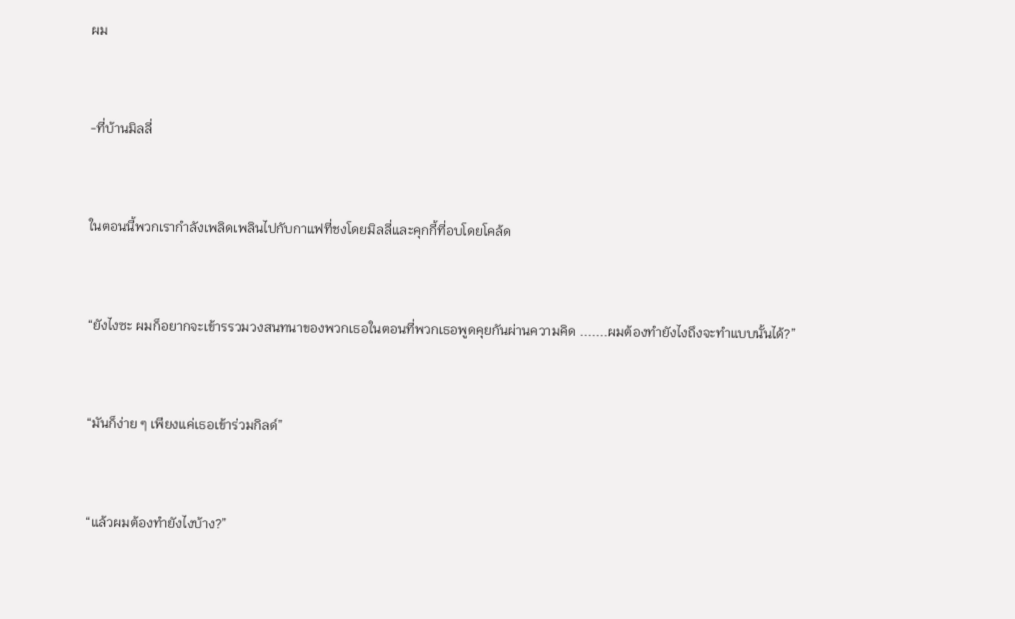ผม



-ที่บ้านมิลลี่



ในตอนนี้พวกเรากำลังเพลิดเพลินไปกับกาแฟที่ชงโดยมิลลี่และคุกกี้ที่อบโดยโคล้ด



“ยังไงซะ ผมก็อยากจะเข้ารรวมวงสนทนาของพวกเธอในตอนที่พวกเธอพูดคุยกันผ่านความคิด .......ผมต้องทำยังไงถึงจะทำแบบนั้นได้?”



“มันก็ง่าย ๆ เพียงแค่เธอเข้าร่วมกิลด์”



“แล้วผมต้องทำยังไงบ้าง?”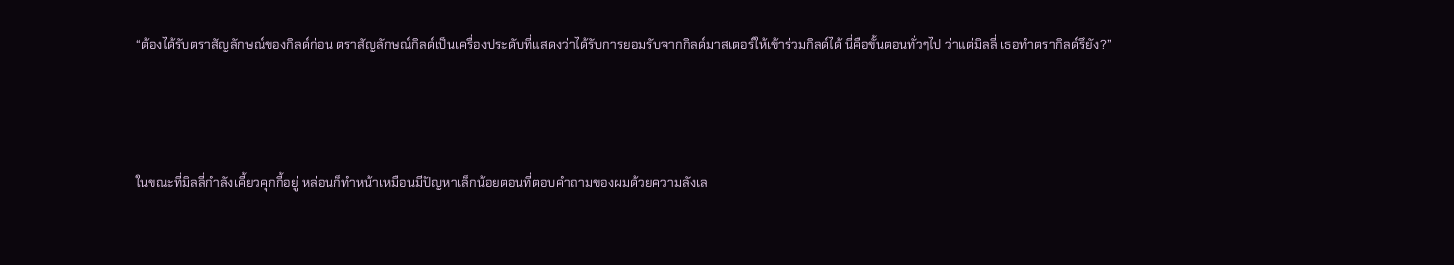“ต้องได้รับตราสัญลักษณ์ของกิลด์ก่อน ตราสัญลักษณ์กิลด์เป็นเครื่องประดับที่แสดงว่าได้รับการยอมรับจากกิลด์มาสเตอร์ให้เข้าร่วมกิลด์ได้ นี่คือขั้นตอนทั่วๆไป ว่าแต่มิลลี่ เธอทำตรากิลด์รึยัง?”



ในขณะที่มิลลี่กำลังเคี้ยวคุกกี้อยู่ หล่อนก็ทำหน้าเหมือนมีปัญหาเล็กน้อยตอนที่ตอบคำถามของผมด้วยความลังเล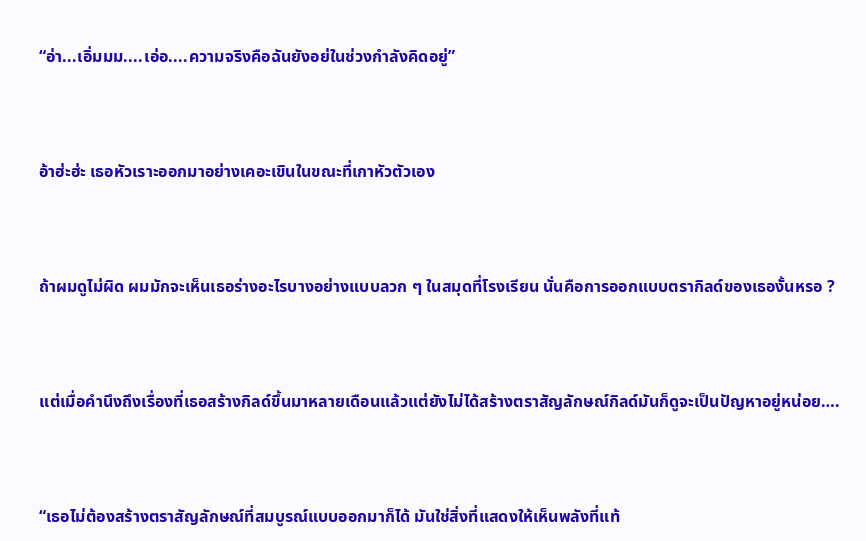“อ่า...เอิ่มมม....เอ่อ....ความจริงคือฉันยังอย่ในช่วงกำลังคิดอยู่”



อ้าฮ่ะฮ่ะ เธอหัวเราะออกมาอย่างเคอะเขินในขณะที่เกาหัวตัวเอง



ถ้าผมดูไม่ผิด ผมมักจะเห็นเธอร่างอะไรบางอย่างแบบลวก ๆ ในสมุดที่โรงเรียน นั่นคือการออกแบบตรากิลด์ของเธองั้นหรอ ?



แต่เมื่อคำนึงถึงเรื่องที่เธอสร้างกิลด์ขึ้นมาหลายเดือนแล้วแต่ยังไม่ได้สร้างตราสัญลักษณ์กิลด์มันก็ดูจะเป็นปัญหาอยู่หน่อย….



“เธอไม่ต้องสร้างตราสัญลักษณ์ที่สมบูรณ์แบบออกมาก็ได้ มันใช่สิ่งที่แสดงให้เห็นพลังที่แท้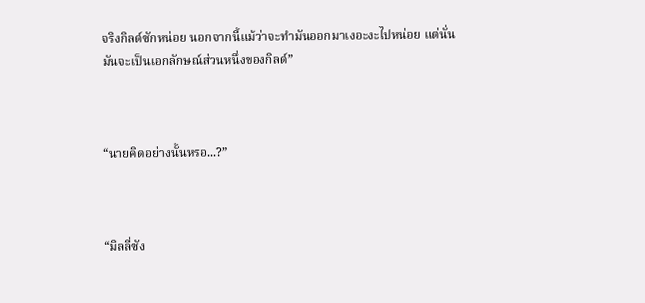จริงกิลด์ซักหน่อย นอกจากนี้แม้ว่าจะทำมันออกมาเงอะงะไปหน่อย แต่นั่นมันจะเป็นเอกลักษณ์ส่วนหนึ่งของกิลด์”



“นายคิดอย่างนั้นหรอ...?”



“มิลลี่ซัง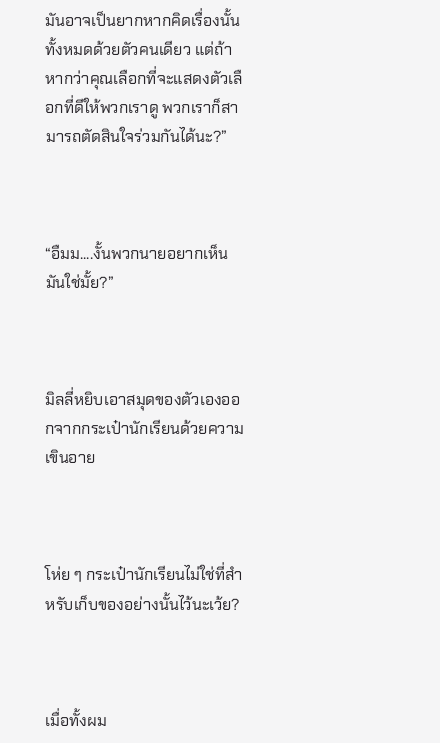มันอาจเป็นยากหากคิดเรื่องนั้นทั้งหมดด้วยตัวคนเดียว แต่ถ้าหากว่าคุณเลือกที่จะแสดงตัวเลือกที่ดีให้พวกเราดู พวกเราก็สามารถตัดสินใจร่วมกันได้นะ?”



“อืมม....งั้นพวกนายอยากเห็นมันใช่มั้ย?”



มิลลี่หยิบเอาสมุดของตัวเองออกจากกระเป๋านักเรียนด้วยความเขินอาย



โห่ย ๆ กระเป๋านักเรียนไม่ใช่ที่สำหรับเก็บของอย่างนั้นไว้นะเว้ย?



เมื่อทั้งผม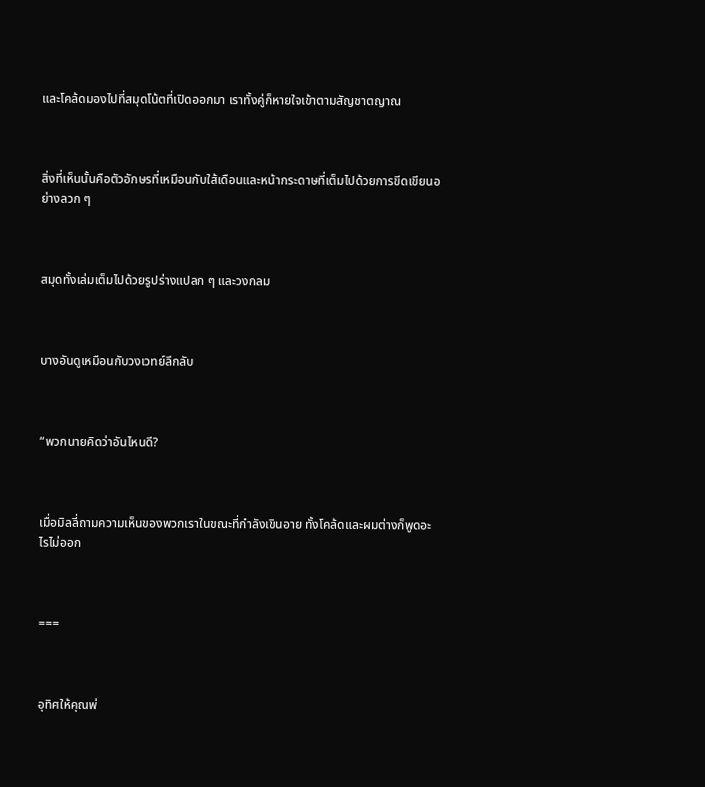และโคล้ดมองไปที่สมุดโน้ตที่เปิดออกมา เราทั้งคู่ก็หายใจเข้าตามสัญชาตญาณ



สิ่งที่เห็นนั้นคือตัวอักษรที่เหมือนกับใส้เดือนและหน้ากระดาษที่เต็มไปด้วยการขีดเขียนอย่างลวก ๆ



สมุดทั้งเล่มเต็มไปด้วยรูปร่างแปลก ๆ และวงกลม



บางอันดูเหมือนกับวงเวทย์ลึกลับ



“พวกนายคิดว่าอันไหนดี?



เมื่อมิลลี่ถามความเห็นของพวกเราในขณะที่กำลังเขินอาย ทั้งโคล้ดและผมต่างก็พูดอะไรไม่ออก



===



อุทิศให้คุณพ่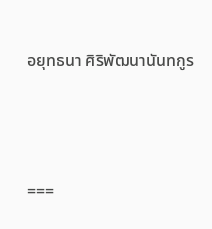อยุทธนา ศิริพัฒนานันทกูร



===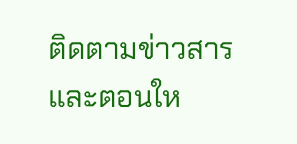ติดตามข่าวสารและตอนให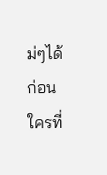ม่ๆได้ก่อนใครที่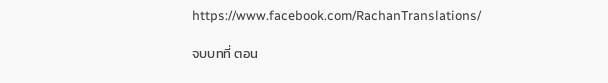https://www.facebook.com/RachanTranslations/

จบบทที่ ตอน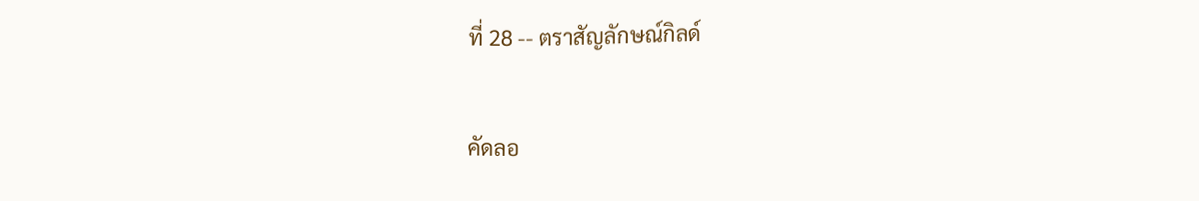ที่ 28 -- ตราสัญลักษณ์กิลด์

คัดลอ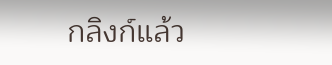กลิงก์แล้ว